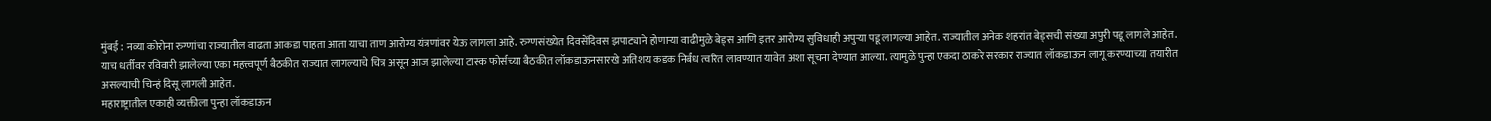मुंबई : नव्या कोरोना रुग्णांचा राज्यातील वाढता आकडा पाहता आता याचा ताण आरोग्य यंत्रणांवर येऊ लागला आहे. रुग्णसंख्येत दिवसेंदिवस झपाट्याने होणाऱ्या वाढीमुळे बेड्स आणि इतर आरोग्य सुविधाही अपुऱ्या पडू लागल्या आहेत. राज्यातील अनेक शहरांत बेड्सची संख्या अपुरी पडू लागले आहेत.
याच धर्तीवर रविवारी झालेल्या एका महत्त्वपूर्ण बैठकीत राज्यात लागल्याचे चित्र असून आज झालेल्या टास्क फोर्सच्या बैठकीत लॉकडाऊनसारखे अतिशय कडक निर्बंध त्वरित लावण्यात यावेत अशा सूचना देण्यात आल्या. त्यामुळे पुन्हा एकदा ठाकरे सरकार राज्यात लॉकडाऊन लागू करण्याच्या तयारीत असल्याची चिन्हं दिसू लागली आहेत.
महाराष्ट्रातील एकाही व्यक्तीला पुन्हा लॉकडाऊन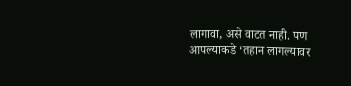लागावा, असे वाटत नाही. पण आपल्याकडे ‘तहान लागल्यावर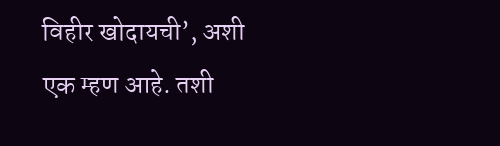विहीर खोदायची’, अशी एक म्हण आहे. तशी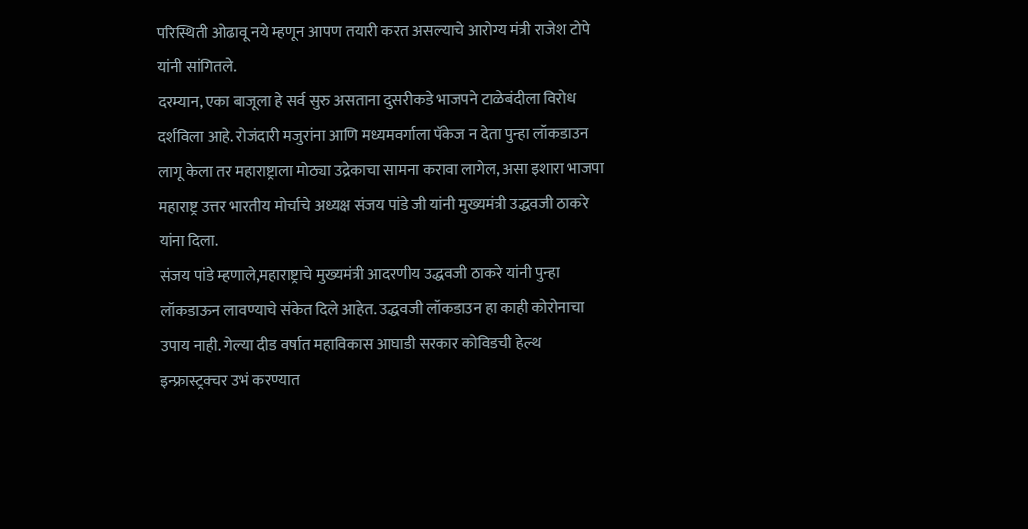परिस्थिती ओढावू नये म्हणून आपण तयारी करत असल्याचे आरोग्य मंत्री राजेश टोपे यांनी सांगितले.
दरम्यान, एका बाजूला हे सर्व सुरु असताना दुसरीकडे भाजपने टाळेबंदीला विरोध दर्शविला आहे. रोजंदारी मजुरांना आणि मध्यमवर्गाला पॅकेज न देता पुन्हा लॉकडाउन लागू केला तर महाराष्ट्राला मोठ्या उद्रेकाचा सामना करावा लागेल, असा इशारा भाजपा महाराष्ट्र उत्तर भारतीय मोर्चाचे अध्यक्ष संजय पांडे जी यांनी मुख्यमंत्री उद्धवजी ठाकरे यांना दिला.
संजय पांडे म्हणाले,महाराष्ट्राचे मुख्यमंत्री आदरणीय उद्धवजी ठाकरे यांनी पुन्हा लॉकडाऊन लावण्याचे संकेत दिले आहेत. उद्धवजी लॉकडाउन हा काही कोरोनाचा उपाय नाही. गेल्या दीड वर्षात महाविकास आघाडी सरकार कोविडची हेल्थ इन्फ्रास्ट्रक्चर उभं करण्यात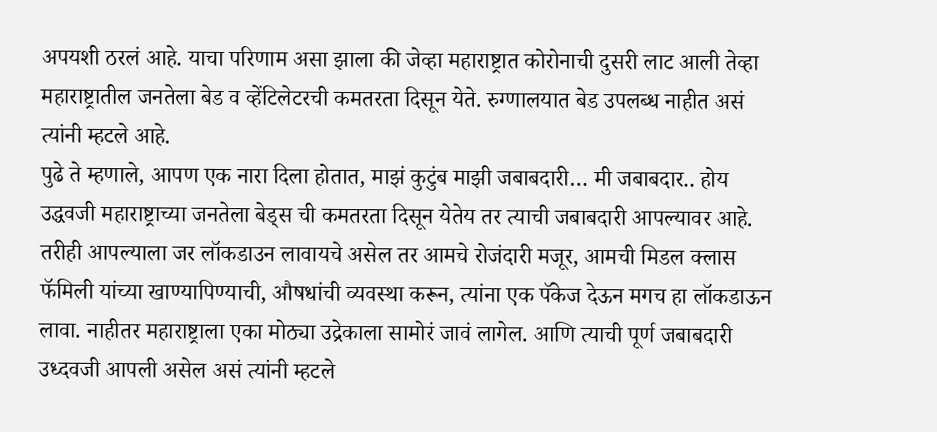अपयशी ठरलं आहे. याचा परिणाम असा झाला की जेव्हा महाराष्ट्रात कोरोनाची दुसरी लाट आली तेव्हा महाराष्ट्रातील जनतेला बेड व व्हेंटिलेटरची कमतरता दिसून येते. रुग्णालयात बेड उपलब्ध नाहीत असं त्यांनी म्हटले आहे.
पुढे ते म्हणाले, आपण एक नारा दिला होतात, माझं कुटुंब माझी जबाबदारी… मी जबाबदार.. होय उद्धवजी महाराष्ट्राच्या जनतेला बेड्स ची कमतरता दिसून येतेय तर त्याची जबाबदारी आपल्यावर आहे. तरीही आपल्याला जर लॉकडाउन लावायचे असेल तर आमचे रोजंदारी मजूर, आमची मिडल क्लास फॅमिली यांच्या खाण्यापिण्याची, औषधांची व्यवस्था करून, त्यांना एक पॅकेज देऊन मगच हा लॉकडाऊन लावा. नाहीतर महाराष्ट्राला एका मोठ्या उद्रेकाला सामोरं जावं लागेल. आणि त्याची पूर्ण जबाबदारी उध्दवजी आपली असेल असं त्यांनी म्हटले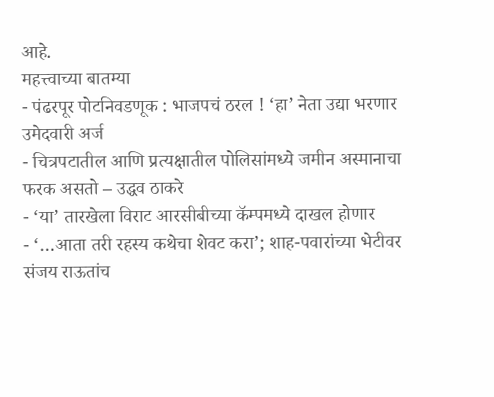आहे.
महत्त्वाच्या बातम्या
- पंढरपूर पोटनिवडणूक : भाजपचं ठरल ! ‘हा’ नेता उद्या भरणार उमेदवारी अर्ज
- चित्रपटातील आणि प्रत्यक्षातील पोलिसांमध्ये जमीन अस्मानाचा फरक असतो – उद्धव ठाकरे
- ‘या’ तारखेला विराट आरसीबीच्या कॅम्पमध्ये दाखल होणार
- ‘…आता तरी रहस्य कथेचा शेवट करा’; शाह-पवारांच्या भेटीवर संजय राऊतांच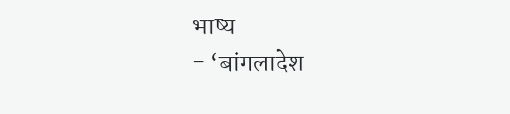भाष्य
- ‘बांगलादेश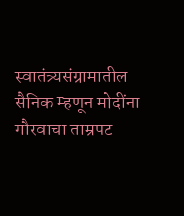स्वातंत्र्यसंग्रामातील सैनिक म्हणून मोदींना गौरवाचा ताम्रपट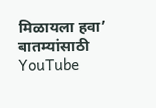मिळायला हवा’
बातम्यांसाठी YouTube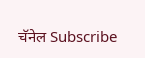चॅनेल Subscribe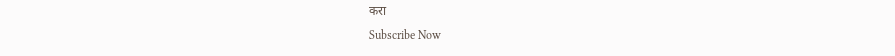करा
Subscribe Now